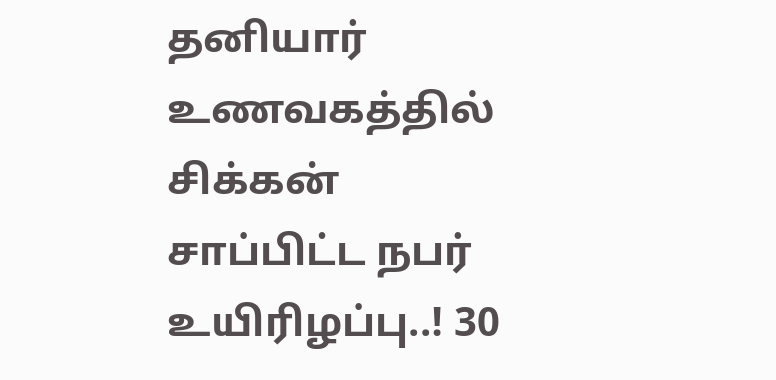தனியார் உணவகத்தில் சிக்கன் சாப்பிட்ட நபர் உயிரிழப்பு..! 30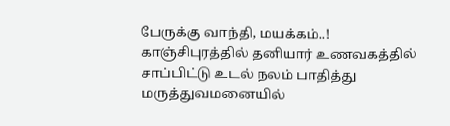பேருக்கு வாந்தி, மயக்கம்..!
காஞ்சிபுரத்தில் தனியார் உணவகத்தில் சாப்பிட்டு உடல் நலம் பாதித்து மருத்துவமனையில்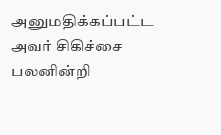அனுமதிக்கப்பட்ட அவர் சிகிச்சை பலனின்றி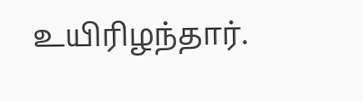உயிரிழந்தார்.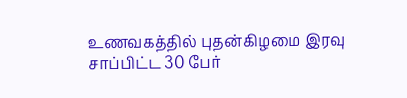உணவகத்தில் புதன்கிழமை இரவு சாப்பிட்ட 30 பேர்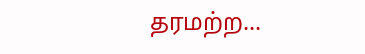தரமற்ற...